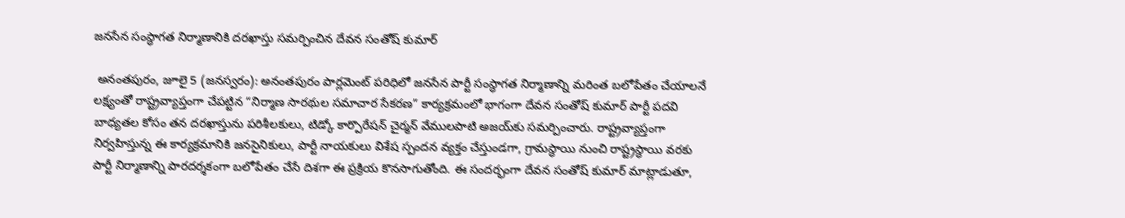జనసేన సంస్థాగత నిర్మాణానికి దరఖాస్తు సమర్పించిన దేవన సంతోష్ కుమార్

 అనంతపురం, జూలై 5 (జనస్వరం): అనంతపురం పార్లమెంట్ పరిధిలో జనసేన పార్టీ సంస్థాగత నిర్మాణాన్ని మరింత బలోపేతం చేయాలనే లక్ష్యంతో రాష్ట్రవ్యాప్తంగా చేపట్టిన “నిర్మాణ సారథుల సమాచార సేకరణ” కార్యక్రమంలో భాగంగా దేవన సంతోష్ కుమార్ పార్టీ పదవి బాధ్యతల కోసం తన దరఖాస్తును పరిశీలకులు, టిడ్కో కార్పొరేషన్ చైర్మన్ వేములపాటి అజయ్‌కు సమర్పించారు. రాష్ట్రవ్యాప్తంగా నిర్వహిస్తున్న ఈ కార్యక్రమానికి జనసైనికులు, పార్టీ నాయకులు విశేష స్పందన వ్యక్తం చేస్తుండగా, గ్రామస్థాయి నుంచి రాష్ట్రస్థాయి వరకు పార్టీ నిర్మాణాన్ని పారదర్శకంగా బలోపేతం చేసే దిశగా ఈ ప్రక్రియ కొనసాగుతోంది. ఈ సందర్భంగా దేవన సంతోష్ కుమార్ మాట్లాడుతూ,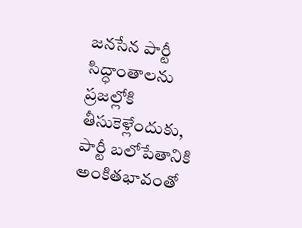జనసేన పార్టీ సిద్ధాంతాలను ప్రజల్లోకి తీసుకెళ్లేందుకు, పార్టీ బలోపేతానికి అంకితభావంతో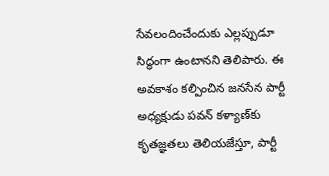సేవలందించేందుకు ఎల్లప్పుడూ సిద్ధంగా ఉంటానని తెలిపారు. ఈ అవకాశం కల్పించిన జనసేన పార్టీ అధ్యక్షుడు పవన్ కళ్యాణ్‌కు కృతజ్ఞతలు తెలియజేస్తూ, పార్టీ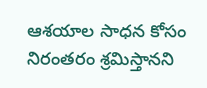ఆశయాల సాధన కోసం నిరంతరం శ్రమిస్తానని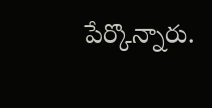పేర్కొన్నారు.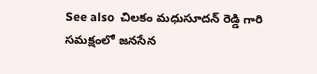See also  చిలకం మధుసూదన్ రెడ్డి గారి సమక్షంలో జనసేన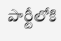పార్టీలోకి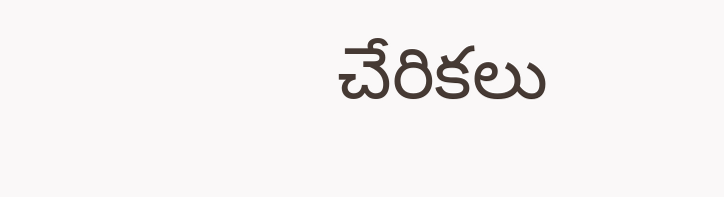చేరికలు